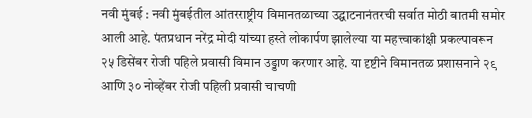नवी मुंबई : नवी मुंबईतील आंतरराष्ट्रीय विमानतळाच्या उद्घाटनानंतरची सर्वात मोठी बातमी समोर आली आहे. पंतप्रधान नरेंद्र मोदी यांच्या हस्ते लोकार्पण झालेल्या या महत्त्वाकांक्षी प्रकल्पावरून २५ डिसेंबर रोजी पहिले प्रवासी विमान उड्डाण करणार आहे. या दृष्टीने विमानतळ प्रशासनाने २९ आणि ३० नोव्हेंबर रोजी पहिली प्रवासी चाचणी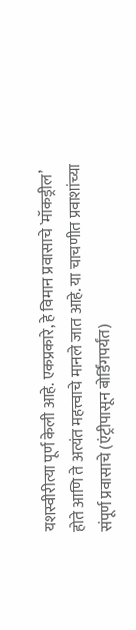यशस्वीरीत्या पूर्ण केली आहे. एकप्रकारे, हे विमान प्रवासाचे `मॉकड्रील’  होते आणि ते अत्यंत महत्त्वाचे मानले जात आहे. या चाचणीत प्रवाशांच्या संपूर्ण प्रवासाचे (एंट्रीपासून बोर्डिंगपर्यंत)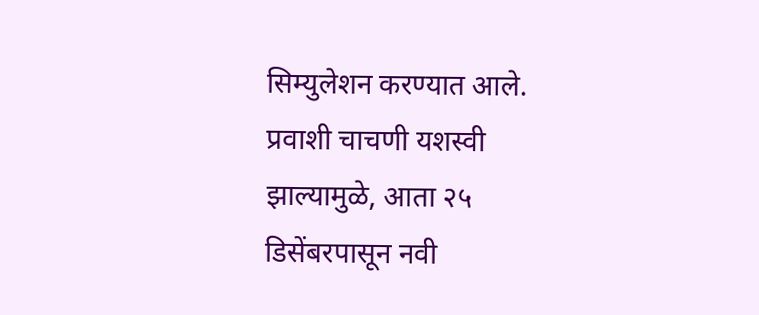सिम्युलेशन करण्यात आले. प्रवाशी चाचणी यशस्वी झाल्यामुळे, आता २५ डिसेंबरपासून नवी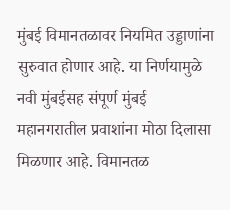मुंबई विमानतळावर नियमित उड्डाणांना सुरुवात होणार आहे. या निर्णयामुळे नवी मुंबईसह संपूर्ण मुंबई महानगरातील प्रवाशांना मोठा दिलासा मिळणार आहे. विमानतळ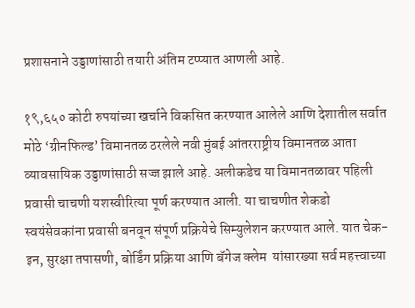प्रशासनाने उड्डाणांसाठी तयारी अंतिम टप्प्यात आणली आहे.

१९,६५० कोटी रुपयांच्या खर्चाने विकसित करण्यात आलेले आणि देशातील सर्वात मोठे ‘ग्रीनफिल्ड’ विमानतळ ठरलेले नवी मुंबई आंतरराष्ट्रीय विमानतळ आता व्यावसायिक उड्डाणांसाठी सज्ज झाले आहे. अलीकडेच या विमानतळावर पहिली प्रवासी चाचणी यशस्वीरित्या पूर्ण करण्यात आली. या चाचणीत शेकडो स्वयंसेवकांना प्रवासी बनवून संपूर्ण प्रक्रियेचे सिम्युलेशन करण्यात आले. यात चेक-इन, सुरक्षा तपासणी, बोर्डिंग प्रक्रिया आणि बॅगेज क्लेम  यांसारख्या सर्व महत्त्वाच्या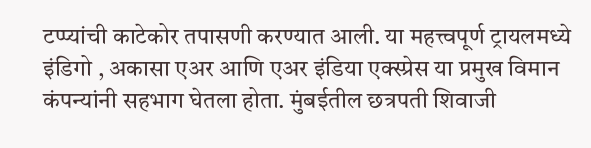टप्प्यांची काटेकोर तपासणी करण्यात आली. या महत्त्वपूर्ण ट्रायलमध्ये इंडिगो , अकासा एअर आणि एअर इंडिया एक्स्प्रेस या प्रमुख विमान कंपन्यांनी सहभाग घेतला होता. मुंबईतील छत्रपती शिवाजी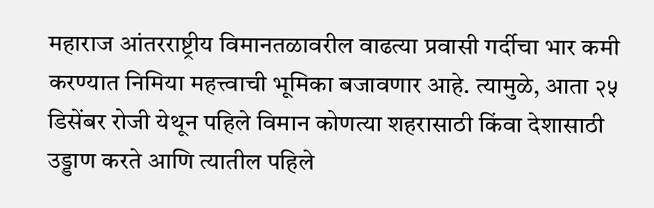महाराज आंतरराष्ट्रीय विमानतळावरील वाढत्या प्रवासी गर्दीचा भार कमी करण्यात निमिया महत्त्वाची भूमिका बजावणार आहे. त्यामुळे, आता २५ डिसेंबर रोजी येथून पहिले विमान कोणत्या शहरासाठी किंवा देशासाठी उड्डाण करते आणि त्यातील पहिले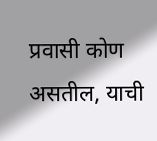प्रवासी कोण असतील, याची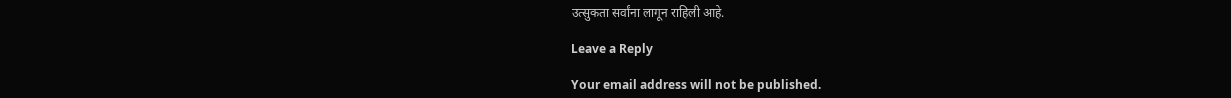उत्सुकता सर्वांना लागून राहिली आहे.

Leave a Reply

Your email address will not be published.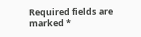Required fields are marked *